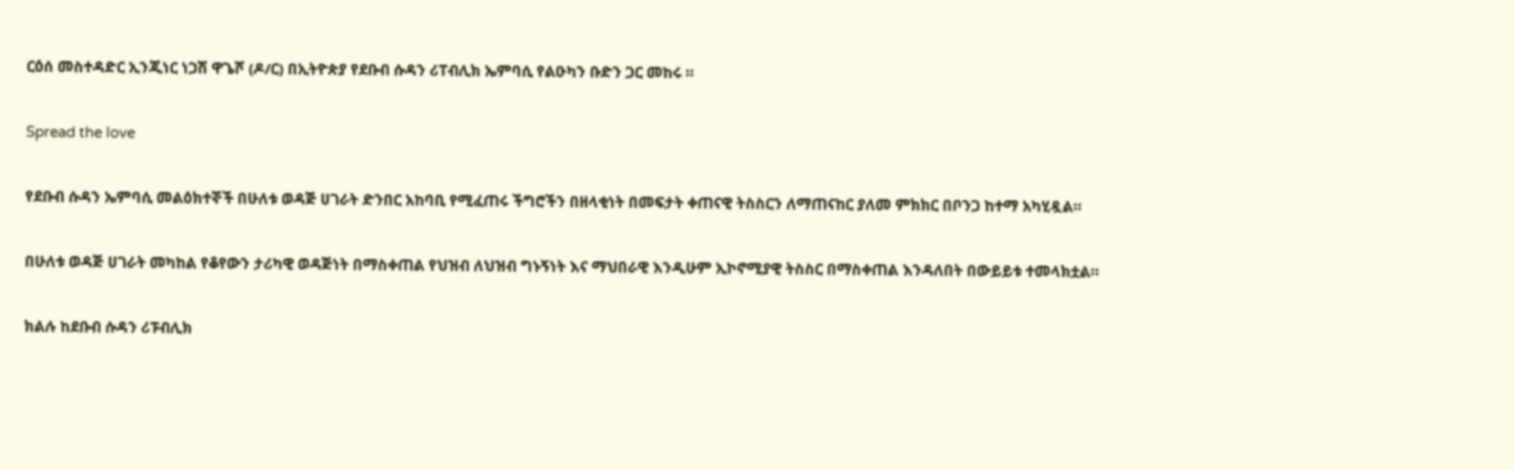ርዕሰ መስተዳድር ኢንጂነር ነጋሽ ዋጌሾ (ዶ/ር) በኢትዮጵያ የደቡብ ሱዳን ሪፐብሊክ ኤምባሲ የልዑካን ቡድን ጋር መከሩ ።

Spread the love

የደቡብ ሱዳን ኤምባሲ መልዕክተኞች በሁለቱ ወዳጅ ሀገራት ድንበር አከባቢ የሚፈጠሩ ችግሮችን በዘላቂነት በመፍታት ቀጠናዊ ትስስርን ለማጠናከር ያለመ ምክክር በቦንጋ ከተማ አካሂዷል።

በሁለቱ ወዳጅ ሀገራት መካከል የቆየውን ታሪካዊ ወዳጅነት በማስቀጠል የህዝብ ለህዝብ ግኑኝነት እና ማህበራዊ እንዲሁም ኢኮኖሚያዊ ትስስር በማስቀጠል እንዳለበት በውይይቱ ተመላክቷል።

ክልሉ ከደቡብ ሱዳን ሪፑብሊክ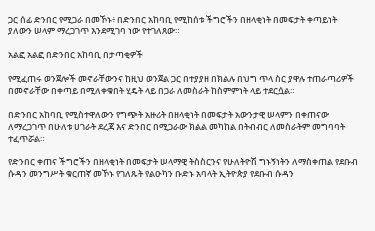ጋር ሰፊ ድንበር የሚጋራ በመኾኑ፥ በድንበር አከባቢ የሚከሰቱ ችግሮችን በዘላቂነት በመፍታት ቀጣይነት ያለውን ሠላም ማረጋገጥ እንደሚገባ ነው የተገለጸው።

አልፎ አልፎ በድንበር አከባቢ በታጣቂዎች

የሚፈጠሩ ወንጀሎች መኖራቸውንና ከዚህ ወንጀል ጋር በተያያዘ በክልሉ በህግ ጥላ ስር ያዋሉ ተጠራጣሪዎች በመኖራቸው በቀጣይ በሚለቀቁበት ሂዴት ላይ በጋራ ለመስራት ከስምምነት ላይ ተደርሷል።

በድንበር አከባቢ የሚስተዋለውን የግጭት አዙሪት በዘላቂነት በመፍታት አውንታዊ ሠላምን በቀጠናው ለማረጋገጥ በሁለቱ ሀገራት ደረጃ እና ድንበር በሚጋራው ክልል መካከል በትብብር ለመስራትም መግባባት ተፈጥሯል።

የድንበር ቀጠና ችግሮችን በዘላቂነት በመፍታት ሠላማዊ ትስስርንና የሁለትዮሽ ግኑኝነትን ለማስቀጠል የደቡብ ሱዳን መንግሥት ቁርጠኛ መኾኑ የገለጹት የልዑካን ቡድኑ አባላት ኢትዮጵያ የደቡብ ሱዳን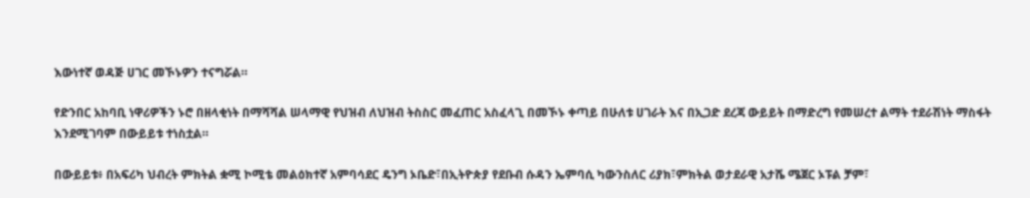እውነተኛ ወዳጅ ሀገር መኾኑዎን ተናግሯል።

የድንበር አከባቢ ነዋሪዎችን ኑሮ በዘላቂነት በማሻሻል ሠላማዊ የህዝብ ለህዝብ ትስስር መፈጠር አስፈላጊ በመኾኑ ቀጣይ በሁለቱ ሀገራት እና በኢጋድ ደረጃ ውይይት በማድረግ የመሠረተ ልማት ተደራሽነት ማስፋት እንደሚገባም በውይይቱ ተነስቷል።

በውይይቱ፥ በአፍሪካ ህብረት ምክትል ቋሚ ኮሚቴ መልዕክተኛ አምባሳደር ዴንግ ኦቤድ፣በኢትዮጵያ የደቡብ ሱዳን ኤምባሲ ካውንስለር ሪያክ፣ምክትል ወታደራዊ አታሼ ሜጀር ኦፑል ቻም፣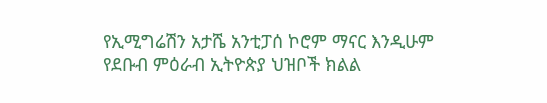የኢሚግሬሽን አታሼ አንቲፓሰ ኮሮም ማናር እንዲሁም የደቡብ ምዕራብ ኢትዮጵያ ህዝቦች ክልል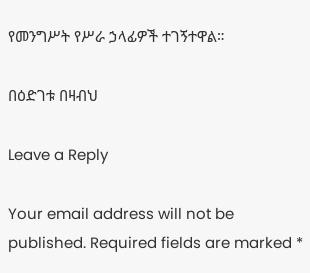የመንግሥት የሥራ ኃላፊዎች ተገኝተዋል።

በዕድገቱ በዛብህ

Leave a Reply

Your email address will not be published. Required fields are marked *